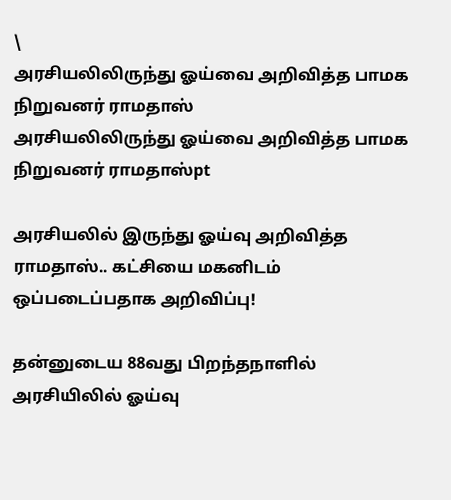\
அரசியலிலிருந்து ஓய்வை அறிவித்த பாமக நிறுவனர் ராமதாஸ்
அரசியலிலிருந்து ஓய்வை அறிவித்த பாமக நிறுவனர் ராமதாஸ்pt

அரசியலில் இருந்து ஓய்வு அறிவித்த ராமதாஸ்.. கட்சியை மகனிடம் ஒப்படைப்பதாக அறிவிப்பு!

தன்னுடைய 88வது பிறந்தநாளில் அரசியிலில் ஓய்வு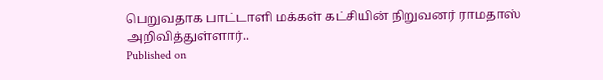பெறுவதாக பாட்டாளி மக்கள் கட்சியின் நிறுவனர் ராமதாஸ் அறிவித்துள்ளார்..
Published on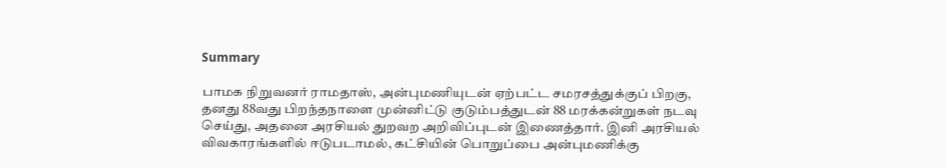Summary

பாமக நிறுவனர் ராமதாஸ், அன்புமணியுடன் ஏற்பட்ட சமரசத்துக்குப் பிறகு, தனது 88வது பிறந்தநாளை முன்னிட்டு குடும்பத்துடன் 88 மரக்கன்றுகள் நடவு செய்து, அதனை அரசியல் துறவற அறிவிப்புடன் இணைத்தார். இனி அரசியல் விவகாரங்களில் ஈடுபடாமல், கட்சியின் பொறுப்பை அன்புமணிக்கு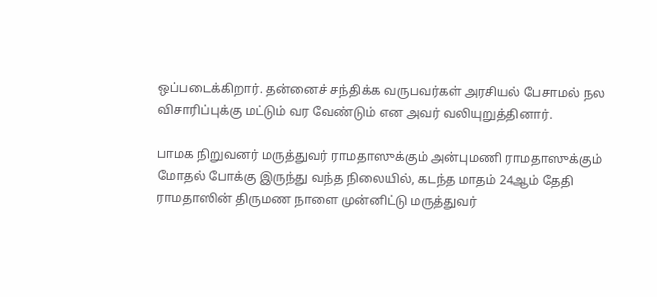ஒப்படைக்கிறார். தன்னைச் சந்திக்க வருபவர்கள் அரசியல் பேசாமல் நல விசாரிப்புக்கு மட்டும் வர வேண்டும் என அவர் வலியுறுத்தினார்.

பாமக நிறுவனர் மருத்துவர் ராமதாஸுக்கும் அன்புமணி ராமதாஸுக்கும் மோதல் போக்கு இருந்து வந்த நிலையில், கடந்த மாதம் 24ஆம் தேதி ராமதாஸின் திருமண நாளை முன்னிட்டு மருத்துவர்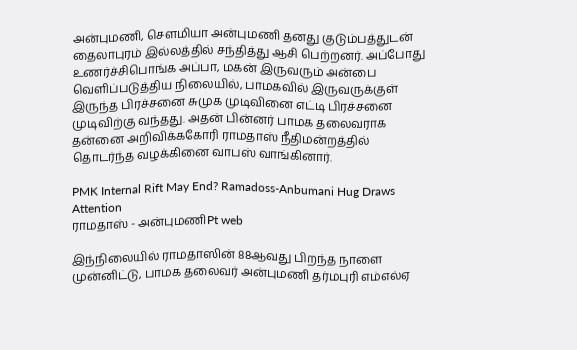அன்புமணி, செளமியா அன்புமணி தனது குடும்பத்துடன் தைலாபுரம் இல்லத்தில் சந்தித்து ஆசி பெற்றனர். அப்போது உணர்ச்சிபொங்க அப்பா, மகன் இருவரும் அன்பை வெளிப்படுத்திய நிலையில், பாமகவில் இருவருக்குள் இருந்த பிரச்சனை சுமுக முடிவினை எட்டி பிரச்சனை முடிவிற்கு வந்தது. அதன் பின்னர் பாமக தலைவராக தன்னை அறிவிக்ககோரி ராமதாஸ் நீதிமன்றத்தில் தொடர்ந்த வழக்கினை வாபஸ் வாங்கினார்.

PMK Internal Rift May End? Ramadoss-Anbumani Hug Draws Attention
ராமதாஸ் - அன்புமணிPt web

இந்நிலையில் ராமதாஸின் 88ஆவது பிறந்த நாளை முன்னிட்டு, பாமக தலைவர் அன்புமணி தர்மபுரி எம்எல்ஏ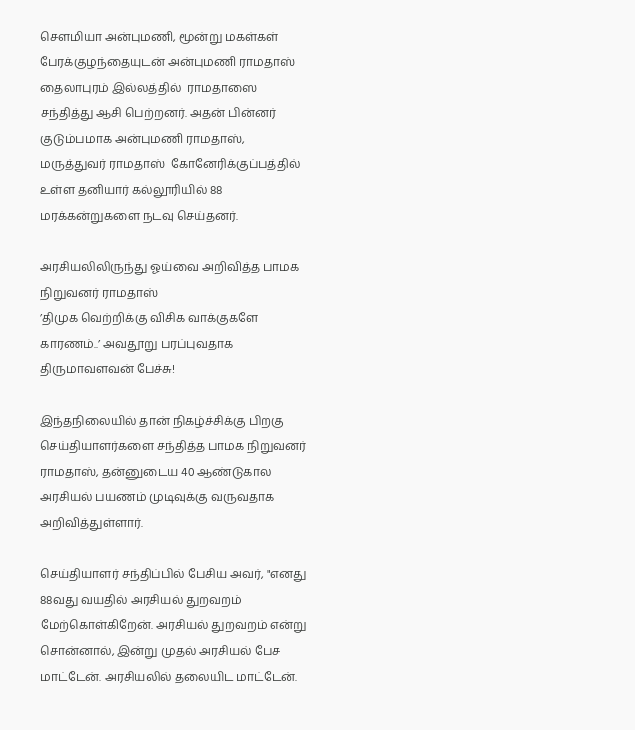செளமியா அன்புமணி, மூன்று மகள்கள் பேரக்குழந்தையுடன் அன்புமணி ராமதாஸ் தைலாபுரம் இல்லத்தில்  ராமதாஸை சந்தித்து ஆசி பெற்றனர். அதன் பின்னர் குடும்பமாக அன்புமணி ராமதாஸ், மருத்துவர் ராமதாஸ்  கோனேரிக்குப்பத்தில் உள்ள தனியார் கல்லூரியில் 88 மரக்கன்றுகளை நடவு செய்தனர்.

அரசியலிலிருந்து ஓய்வை அறிவித்த பாமக நிறுவனர் ராமதாஸ்
’திமுக வெற்றிக்கு விசிக வாக்குகளே காரணம்..’ அவதூறு பரப்புவதாக திருமாவளவன் பேச்சு!

இந்தநிலையில் தான் நிகழ்ச்சிக்கு பிறகு செய்தியாளர்களை சந்தித்த பாமக நிறுவனர் ராமதாஸ், தன்னுடைய 40 ஆண்டுகால அரசியல் பயணம் முடிவுக்கு வருவதாக அறிவித்துள்ளார்.

செய்தியாளர் சந்திப்பில் பேசிய அவர், "எனது 88வது வயதில் அரசியல் துறவறம் மேற்கொள்கிறேன். அரசியல் துறவறம் என்று சொன்னால், இன்று முதல் அரசியல் பேச மாட்டேன். அரசியலில் தலையிட மாட்டேன்.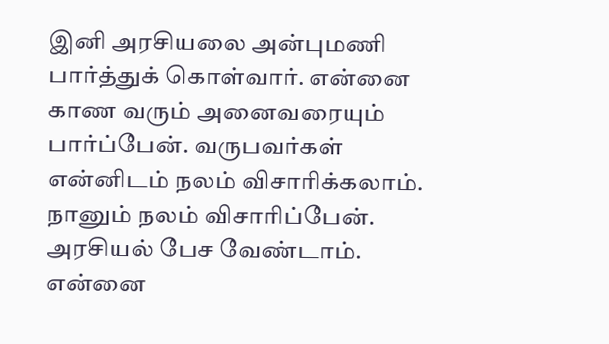இனி அரசியலை அன்புமணி பார்த்துக் கொள்வார். என்னை காண வரும் அனைவரையும் பார்ப்பேன். வருபவர்கள் என்னிடம் நலம் விசாரிக்கலாம். நானும் நலம் விசாரிப்பேன். அரசியல் பேச வேண்டாம். என்னை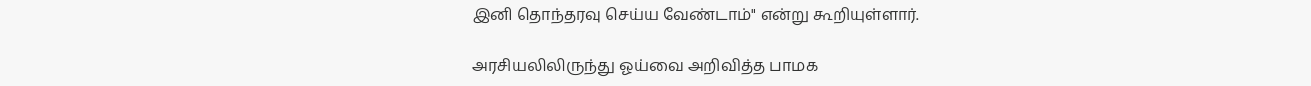இனி தொந்தரவு செய்ய வேண்டாம்" என்று கூறியுள்ளார்.

அரசியலிலிருந்து ஓய்வை அறிவித்த பாமக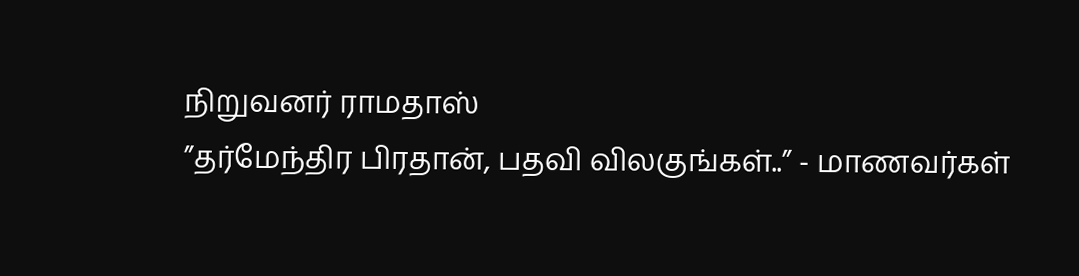நிறுவனர் ராமதாஸ்
”தர்மேந்திர பிரதான், பதவி விலகுங்கள்..” - மாணவர்கள்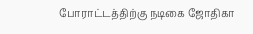போராட்டத்திற்கு நடிகை ஜோதிகா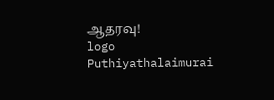ஆதரவு!
logo
Puthiyathalaimurai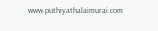www.puthiyathalaimurai.com